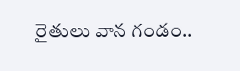రైతులు వాన గండం..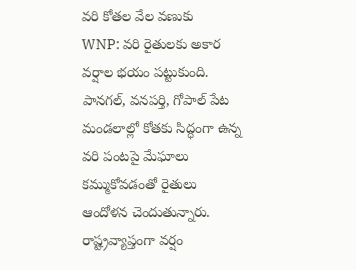వరి కోతల వేల వణుకు
WNP: వరి రైతులకు అకార వర్షాల భయం పట్టుకుంది. పానగల్, వనపర్తి, గోపాల్ పేట మండలాల్లో కోతకు సిద్ధంగా ఉన్న వరి పంటపై మేఘాలు కమ్ముకోవడంతో రైతులు ఆందోళన చెందుతున్నారు. రాష్ట్రవ్యాప్తంగా వర్షం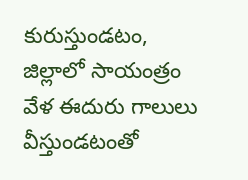కురుస్తుండటం, జిల్లాలో సాయంత్రం వేళ ఈదురు గాలులు వీస్తుండటంతో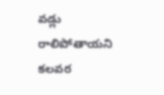వడ్లు రాలిపోతాయని కలవర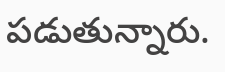పడుతున్నారు.